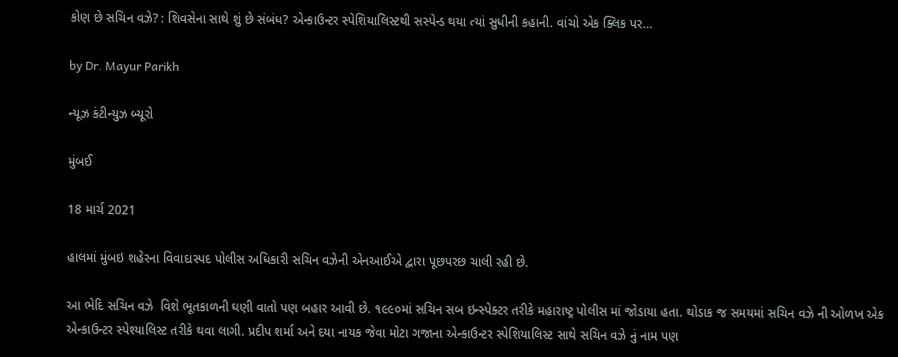કોણ છે સચિન વઝે? : શિવસેના સાથે શું છે સંબંધ? એન્કાઉન્ટર સ્પેશિયાલિસ્ટથી સસ્પેન્ડ થયા ત્યાં સુધીની કહાની. વાંચો એક ક્લિક પર…

by Dr. Mayur Parikh

ન્યૂઝ કંટીન્યુઝ બ્યૂરો

મુંબઈ

18 માર્ચ 2021

હાલમાં મુંબઇ શહેરના વિવાદાસ્પદ પોલીસ અધિકારી સચિન વઝેની એનઆઈએ દ્વારા પૂછપરછ ચાલી રહી છે.

આ ભેદિ સચિન વઝે  વિશે ભૂતકાળની ઘણી વાતો પણ બહાર આવી છે. ૧૯૯૦માં સચિન સબ ઇન્સ્પેક્ટર તરીકે મહારાષ્ટ્ર પોલીસ માં જોડાયા હતા. થોડાક જ સમયમાં સચિન વઝે ની ઓળખ એક એન્કાઉન્ટર સ્પેશ્યાલિસ્ટ તરીકે થવા લાગી. પ્રદીપ શર્મા અને દયા નાયક જેવા મોટા ગજાના એન્કાઉન્ટર સ્પેશિયાલિસ્ટ સાથે સચિન વઝે નું નામ પણ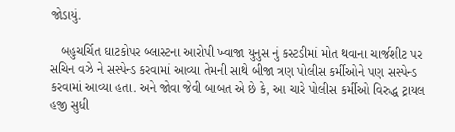જોડાયું.

   બહુચર્ચિત ઘાટકોપર બ્લાસ્ટના આરોપી ખ્વાજા યુનુસ નું કસ્ટડીમાં મોત થવાના ચાર્જશીટ પર સચિન વઝે ને સસ્પેન્ડ કરવામાં આવ્યા તેમની સાથે બીજા ત્રણ પોલીસ કર્મીઓને પણ સસ્પેન્ડ કરવામાં આવ્યા હતા. અને જોવા જેવી બાબત એ છે કે, આ ચારે પોલીસ કર્મીઓ વિરુદ્ધ ટ્રાયલ હજી સુધી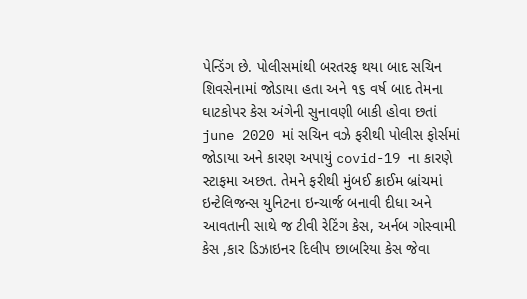પેન્ડિંગ છે. પોલીસમાંથી બરતરફ થયા બાદ સચિન શિવસેનામાં જોડાયા હતા અને ૧૬ વર્ષ બાદ તેમના ઘાટકોપર કેસ અંગેની સુનાવણી બાકી હોવા છતાં june 2020 માં સચિન વઝે ફરીથી પોલીસ ફોર્સમાં જોડાયા અને કારણ અપાયું covid-19 ના કારણે સ્ટાફમા અછત. તેમને ફરીથી મુંબઈ ક્રાઈમ બ્રાંચમાં ઇન્ટેલિજન્સ યુનિટના ઇન્ચાર્જ બનાવી દીધા અને આવતાની સાથે જ ટીવી રેટિંગ કેસ, અર્નબ ગોસ્વામી કેસ ,કાર ડિઝાઇનર દિલીપ છાબરિયા કેસ જેવા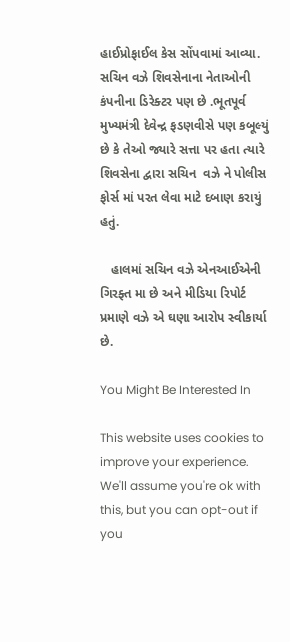હાઈપ્રોફાઈલ કેસ સોંપવામાં આવ્યા. સચિન વઝે શિવસેનાના નેતાઓની કંપનીના ડિરેક્ટર પણ છે .ભૂતપૂર્વ મુખ્યમંત્રી દેવેન્દ્ર ફડણવીસે પણ કબૂલ્યું છે કે તેઓ જ્યારે સત્તા પર હતા ત્યારે શિવસેના દ્વારા સચિન  વઝે ને પોલીસ ફોર્સ માં પરત લેવા માટે દબાણ કરાયું હતું.

   હાલમાં સચિન વઝે એનઆઈએની ગિરફ્ત મા છે અને મીડિયા રિપોર્ટ પ્રમાણે વઝે એ ઘણા આરોપ સ્વીકાર્યા છે.

You Might Be Interested In

This website uses cookies to improve your experience. We'll assume you're ok with this, but you can opt-out if you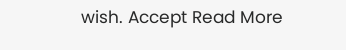wish. Accept Read More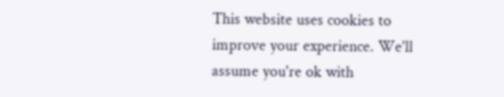This website uses cookies to improve your experience. We'll assume you're ok with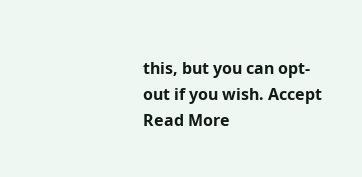this, but you can opt-out if you wish. Accept Read More